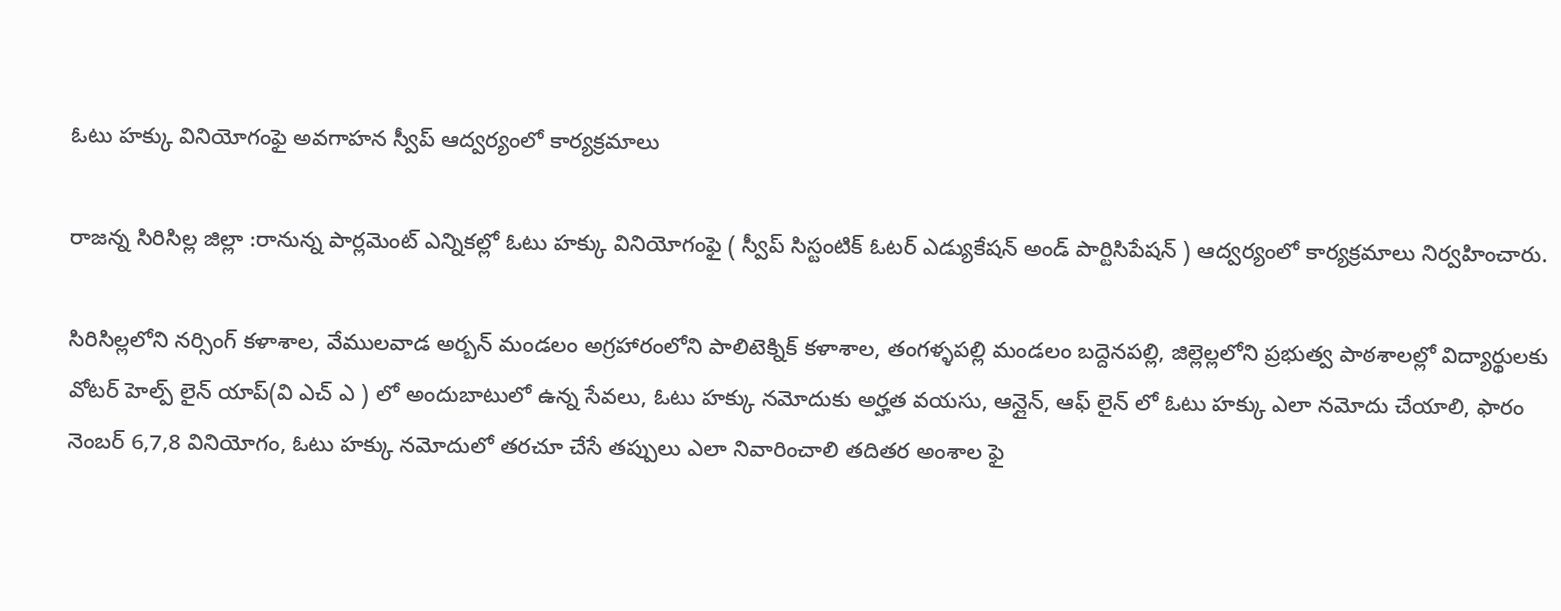ఓటు హక్కు వినియోగంఫై అవగాహన స్వీప్ ఆద్వర్యంలో కార్యక్రమాలు

రాజన్న సిరిసిల్ల జిల్లా :రానున్న పార్లమెంట్ ఎన్నికల్లో ఓటు హక్కు వినియోగంఫై ( స్వీప్ సిస్టంటిక్ ఓటర్ ఎడ్యుకేషన్ అండ్ పార్టిసిపేషన్ ) ఆద్వర్యంలో కార్యక్రమాలు నిర్వహించారు.

సిరిసిల్లలోని నర్సింగ్ కళాశాల, వేములవాడ అర్బన్ మండలం అగ్రహారంలోని పాలిటెక్నిక్ కళాశాల, తంగళ్ళపల్లి మండలం బద్దెనపల్లి, జిల్లెల్లలోని ప్రభుత్వ పాఠశాలల్లో విద్యార్థులకు వోటర్ హెల్ప్ లైన్ యాప్(వి ఎచ్ ఎ ) లో అందుబాటులో ఉన్న సేవలు, ఓటు హక్కు నమోదుకు అర్హత వయసు, ఆన్లైన్, ఆఫ్ లైన్ లో ఓటు హక్కు ఎలా నమోదు చేయాలి, ఫారం నెంబర్ 6,7,8 వినియోగం, ఓటు హక్కు నమోదులో తరచూ చేసే తప్పులు ఎలా నివారించాలి తదితర అంశాల ఫై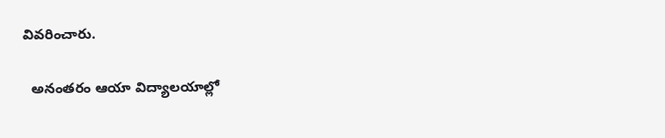వివరించారు.

  అనంతరం ఆయా విద్యాలయాల్లో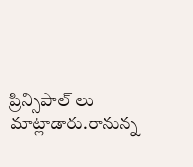ప్రిన్సిపాల్ లు మాట్లాడారు.రానున్న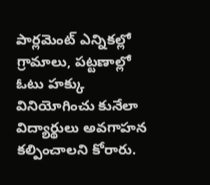పార్లమెంట్ ఎన్నికల్లో గ్రామాలు, పట్టణాల్లో ఓటు హక్కు వినియోగించు కునేలా విద్యార్థులు అవగాహన కల్పించాలని కోరారు.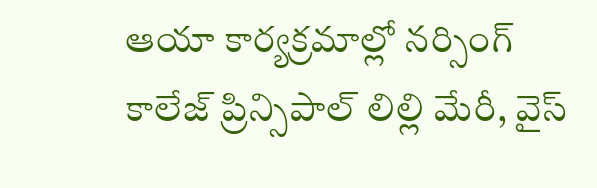ఆయా కార్యక్రమాల్లో నర్సింగ్ కాలేజ్ ప్రిన్సిపాల్ లిల్లి మేరీ, వైస్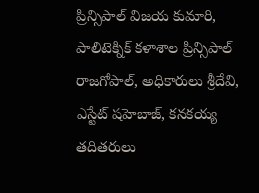ప్రిన్సిపాల్ విజయ కుమారి, పాలిటెక్నిక్ కళాశాల ప్రిన్సిపాల్ రాజగోపాల్, అధికారులు శ్రీదేవి, ఎస్టేట్ షహెబాజ్, కనకయ్య తదితరులు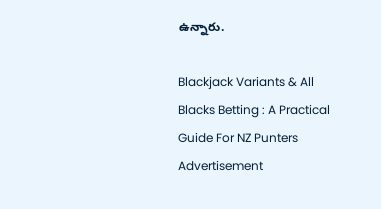ఉన్నారు.

Blackjack Variants & All Blacks Betting : A Practical Guide For NZ Punters
Advertisement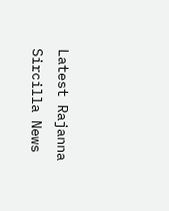Latest Rajanna Sircilla News